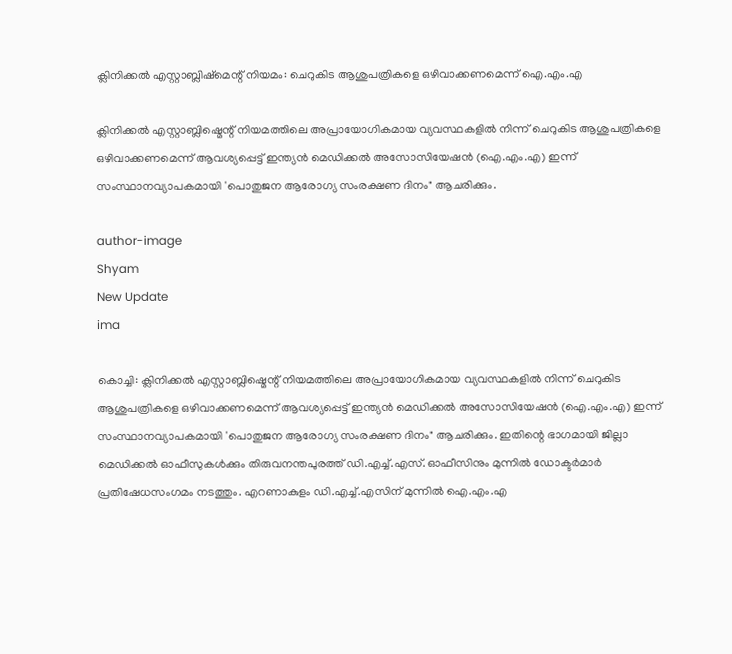ക്ലിനിക്കൽ എസ്റ്റാബ്ലിഷ്‌മെന്റ് നിയമം: ചെറുകിട ആശുപത്രികളെ ഒഴിവാക്കണമെന്ന് ഐ.എം.എ

ക്ലിനിക്കൽ എസ്റ്റാബ്ലിഷ്മെന്റ് നിയമത്തിലെ അപ്രായോഗികമായ വ്യവസ്ഥകളിൽ നിന്ന് ചെറുകിട ആശുപത്രികളെ ഒഴിവാക്കണമെന്ന് ആവശ്യപ്പെട്ട് ഇന്ത്യൻ മെഡിക്കൽ അസോസിയേഷൻ (ഐ.എം.എ) ഇന്ന് സംസ്ഥാനവ്യാപകമായി 'പൊതുജന ആരോഗ്യ സംരക്ഷണ ദിനം" ആചരിക്കും.

author-image
Shyam
New Update
ima

കൊച്ചി: ക്ലിനിക്കൽ എസ്റ്റാബ്ലിഷ്മെന്റ് നിയമത്തിലെ അപ്രായോഗികമായ വ്യവസ്ഥകളിൽ നിന്ന് ചെറുകിട ആശുപത്രികളെ ഒഴിവാക്കണമെന്ന് ആവശ്യപ്പെട്ട് ഇന്ത്യൻ മെഡിക്കൽ അസോസിയേഷൻ (ഐ.എം.എ) ഇന്ന് സംസ്ഥാനവ്യാപകമായി 'പൊതുജന ആരോഗ്യ സംരക്ഷണ ദിനം" ആചരിക്കും. ഇതിന്റെ ഭാഗമായി ജില്ലാ മെഡിക്കൽ ഓഫീസുകൾക്കും തിരുവനന്തപുരത്ത് ഡി.എച്ച്.എസ്. ഓഫീസിനും മുന്നിൽ ഡോക്ടർമാർ പ്രതിഷേധസംഗമം നടത്തും. എറണാകുളം ഡി.എച്ച്.എസിന് മുന്നിൽ ഐ.എം.എ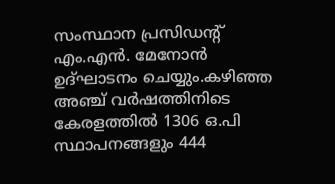സംസ്ഥാന പ്രസിഡന്റ് എം.എൻ. മേനോൻ ഉദ്ഘാടനം ചെയ്യും.കഴിഞ്ഞ അഞ്ച് വർഷത്തിനിടെ കേരളത്തിൽ 1306 ഒ.പി സ്ഥാപനങ്ങളും 444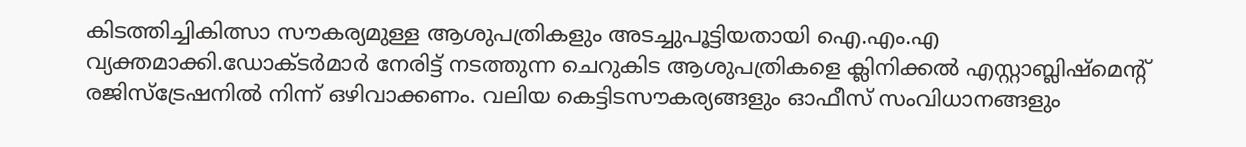കിടത്തിച്ചികിത്സാ സൗകര്യമുള്ള ആശുപത്രികളും അടച്ചുപൂട്ടിയതായി ഐ.എം.എ വ്യക്തമാക്കി.ഡോക്ടർമാർ നേരിട്ട് നടത്തുന്ന ചെറുകിട ആശുപത്രികളെ ക്ലിനിക്കൽ എസ്റ്റാബ്ലിഷ്മെന്റ് രജിസ്‌ട്രേഷനിൽ നിന്ന് ഒഴിവാക്കണം. വലിയ കെട്ടിടസൗകര്യങ്ങളും ഓഫീസ് സംവിധാനങ്ങളും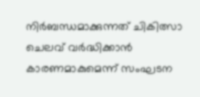നിർബന്ധമാക്കുന്നത് ചികിത്സാ ചെലവ് വർദ്ധിക്കാൻ കാരണമാകുമെന്ന് സംഘടന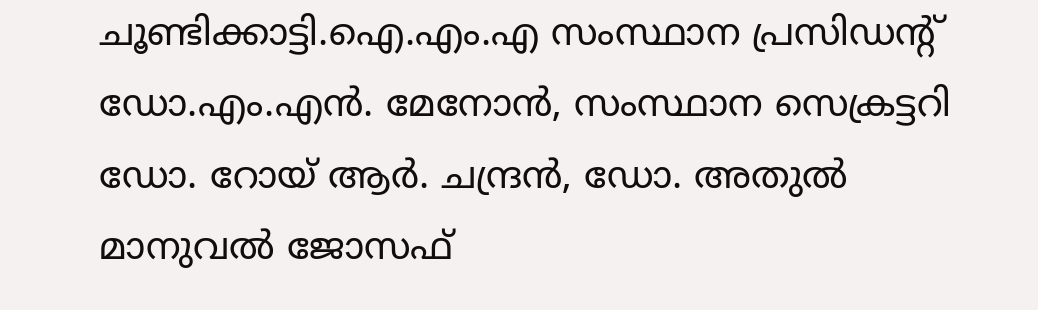ചൂണ്ടിക്കാട്ടി.ഐ.എം.എ സംസ്ഥാന പ്രസിഡന്റ് ഡോ.എം.എൻ. മേനോൻ, സംസ്ഥാന സെക്രട്ടറി ഡോ. റോയ് ആർ. ചന്ദ്രൻ, ഡോ. അതുൽ മാനുവൽ ജോസഫ്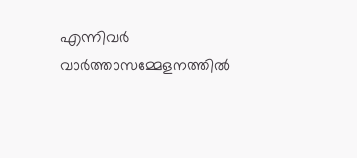എന്നിവർ വാർത്താസമ്മേളനത്തിൽ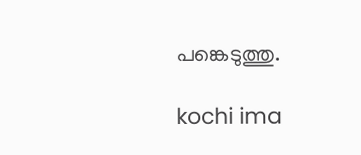പങ്കെടുത്തു.

kochi ima